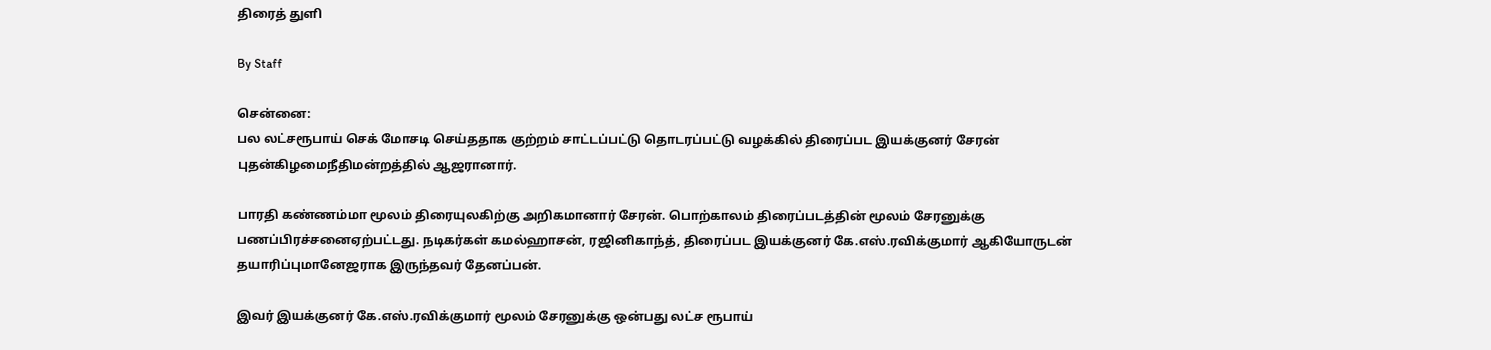திரைத் துளி

By Staff

சென்னை:
பல லட்சரூபாய் செக் மோசடி செய்ததாக குற்றம் சாட்டப்பட்டு தொடரப்பட்டு வழக்கில் திரைப்பட இயக்குனர் சேரன் புதன்கிழமைநீதிமன்றத்தில் ஆஜரானார்.

பாரதி கண்ணம்மா மூலம் திரையுலகிற்கு அறிகமானார் சேரன். பொற்காலம் திரைப்படத்தின் மூலம் சேரனுக்கு பணப்பிரச்சனைஏற்பட்டது. நடிகர்கள் கமல்ஹாசன், ரஜினிகாந்த், திரைப்பட இயக்குனர் கே.எஸ்.ரவிக்குமார் ஆகியோருடன் தயாரிப்புமானேஜராக இருந்தவர் தேனப்பன்.

இவர் இயக்குனர் கே.எஸ்.ரவிக்குமார் மூலம் சேரனுக்கு ஒன்பது லட்ச ரூபாய்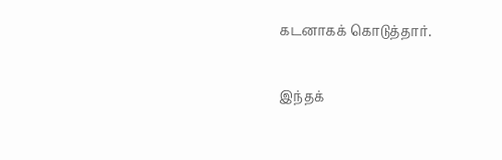கடனாகக் கொடுத்தார்.

இந்தக்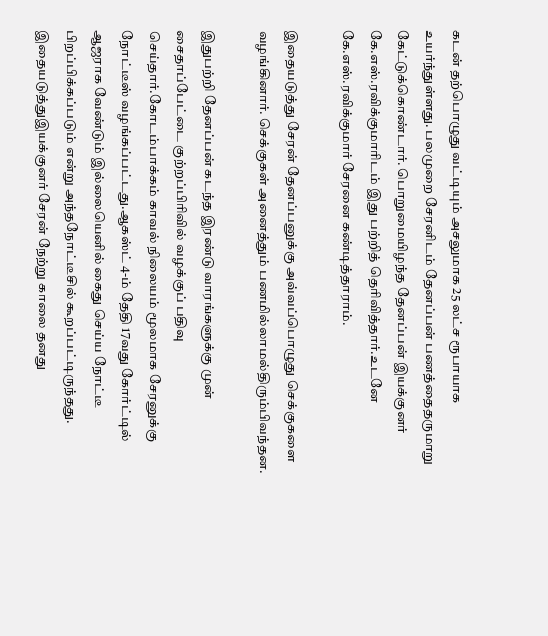கடன் தற்பொழுது வட்டியும் அசலுமாக 25 லட்ச ரூபாயாக உயர்ந்துள்ளது. பலமுறை சேரனிடம் தேனப்பன் பணத்தைதருமாறு கேட்டுக்கொண்டார். பொறுமையிழந்த தேனப்பன் இயக்குனர் கே.எஸ்.ரவிக்குமாரிடம் இது பற்றித் தெரிவித்தார்.உடனே கே.எஸ்.ரவிக்குமார் சேரனை கண்டித்தாராம்.

இதையடுத்து சேரன் தேனப்பனுக்கு அவ்வப்பொழுது செக்குகளை வழங்கினார். செக்குகள் அனைத்தும் பணமில்லாமல்திரும்பிவந்தன.

இதுபற்றி தேனப்பன் கடந்த இரண்டு வாரங்களுக்கு முன் சைதாப்பேட்டை குற்றப்பிரிவில் வழக்குப் பதிவு செய்தார்.கோடம்பாக்கம் காவல் நிலையம் மூலமாக சேரனுக்கு நோட்டீஸ் வழங்கப்பட்டது.ஆகஸ்ட் 4-ம் தேதி 17வது கோர்ட்டில் ஆஜராக வேண்டும் இல்லையெனில் கைது செய்ய நோட்டீ பிறப்பிக்கப்படும் என்று அந்தநோட்டீசில் கூறப்பட்டிருந்தது. இதையடுத்துஇயக்குனர் சேரன் நேற்று காலை தனது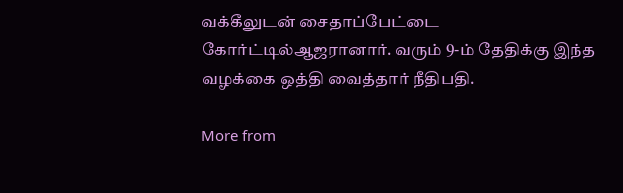வக்கீலுடன் சைதாப்பேட்டை கோர்ட்டில்ஆஜரானார். வரும் 9-ம் தேதிக்கு இந்த வழக்கை ஒத்தி வைத்தார் நீதிபதி.

More from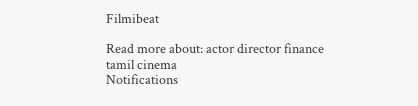Filmibeat

Read more about: actor director finance tamil cinema
Notifications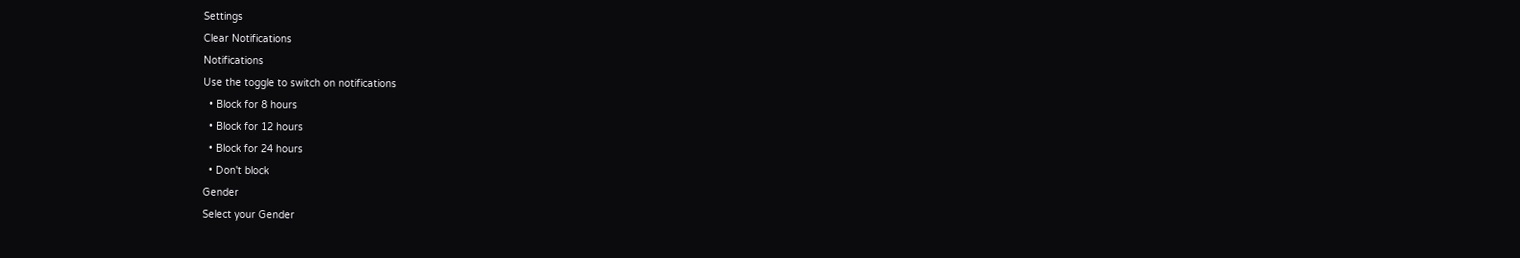Settings
Clear Notifications
Notifications
Use the toggle to switch on notifications
  • Block for 8 hours
  • Block for 12 hours
  • Block for 24 hours
  • Don't block
Gender
Select your Gender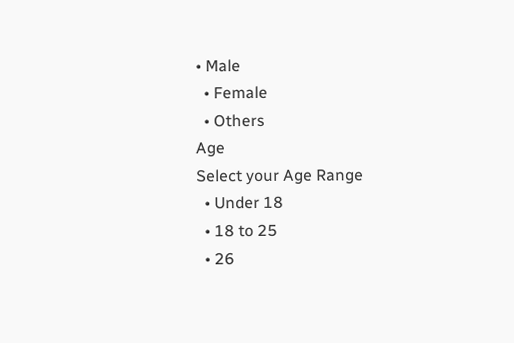• Male
  • Female
  • Others
Age
Select your Age Range
  • Under 18
  • 18 to 25
  • 26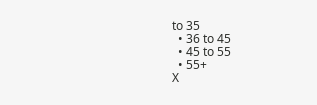to 35
  • 36 to 45
  • 45 to 55
  • 55+
X